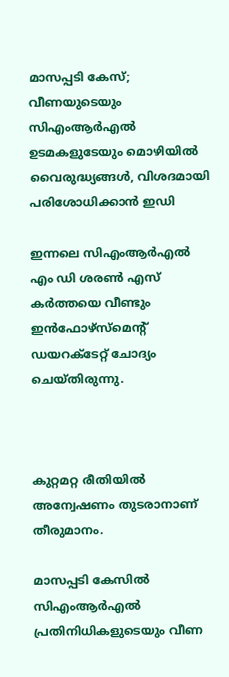മാസപ്പടി കേസ്; വീണയുടെയും സിഎംആര്‍എല്‍ ഉടമകളുടേയും മൊഴിയില്‍ വൈരുദ്ധ്യങ്ങള്‍, വിശദമായി പരിശോധിക്കാന്‍ ഇഡി

ഇന്നലെ സിഎംആര്‍എല്‍ എം ഡി ശരണ്‍ എസ് കര്‍ത്തയെ വീണ്ടും ഇന്‍ഫോഴ്‌സ്‌മെന്റ് ഡയറക്ടേറ്റ് ചോദ്യം ചെയ്തിരുന്നു.



കുറ്റമറ്റ രീതിയില്‍ അന്വേഷണം തുടരാനാണ് തീരുമാനം.

മാസപ്പടി കേസില്‍ സിഎംആര്‍എല്‍ പ്രതിനിധികളുടെയും വീണ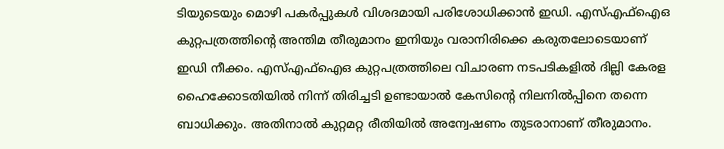ടിയുടെയും മൊഴി പകര്‍പ്പുകള്‍ വിശദമായി പരിശോധിക്കാന്‍ ഇഡി. എസ്എഫ്‌ഐഒ കുറ്റപത്രത്തിന്റെ അന്തിമ തീരുമാനം ഇനിയും വരാനിരിക്കെ കരുതലോടെയാണ് ഇഡി നീക്കം. എസ്എഫ്‌ഐഒ കുറ്റപത്രത്തിലെ വിചാരണ നടപടികളില്‍ ദില്ലി കേരള ഹൈക്കോടതിയില്‍ നിന്ന് തിരിച്ചടി ഉണ്ടായാല്‍ കേസിന്റെ നിലനില്‍പ്പിനെ തന്നെ ബാധിക്കും. അതിനാല്‍ കുറ്റമറ്റ രീതിയില്‍ അന്വേഷണം തുടരാനാണ് തീരുമാനം.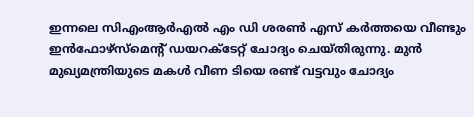ഇന്നലെ സിഎംആര്‍എല്‍ എം ഡി ശരണ്‍ എസ് കര്‍ത്തയെ വീണ്ടും ഇന്‍ഫോഴ്‌സ്‌മെന്റ് ഡയറക്ടേറ്റ് ചോദ്യം ചെയ്തിരുന്നു. മുന്‍ മുഖ്യമന്ത്രിയുടെ മകള്‍ വീണ ടിയെ രണ്ട് വട്ടവും ചോദ്യം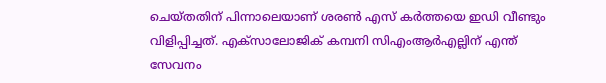ചെയ്തതിന് പിന്നാലെയാണ് ശരണ്‍ എസ് കര്‍ത്തയെ ഇഡി വീണ്ടും വിളിപ്പിച്ചത്. എക്‌സാലോജിക് കമ്പനി സിഎംആര്‍എല്ലിന് എന്ത് സേവനം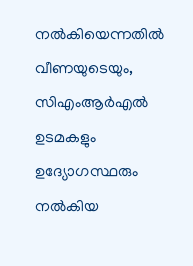നല്‍കിയെന്നതില്‍ വീണയുടെയും, സിഎംആര്‍എല്‍ ഉടമകളും ഉദ്യോഗസ്ഥരും നല്‍കിയ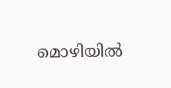മൊഴിയില്‍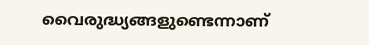വൈരുദ്ധ്യങ്ങളുണ്ടെന്നാണ്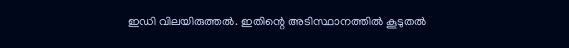ഇഡി വിലയിരുത്തല്‍. ഇതിന്റെ അടിസ്ഥാനത്തില്‍ കൂടുതല്‍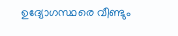ഉദ്യോഗസ്ഥരെ വീണ്ടും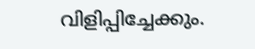വിളിപ്പിച്ചേക്കും.